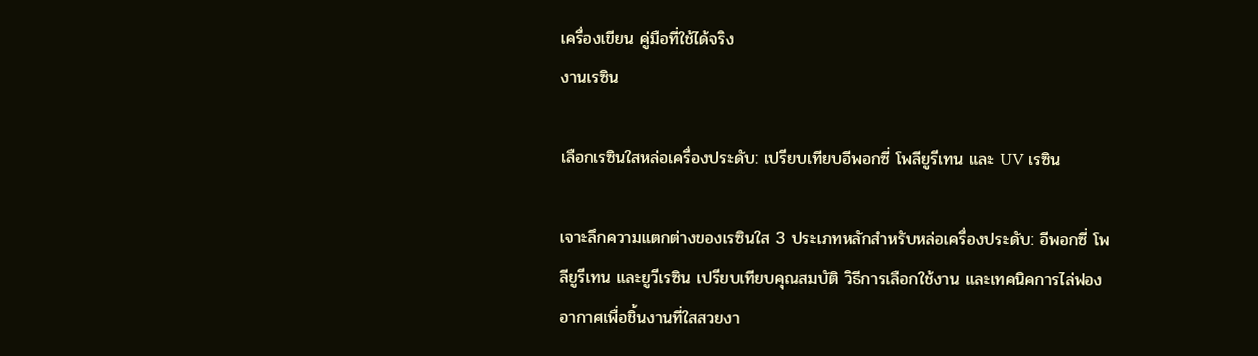เครื่องเขียน คู่มือที่ใช้ได้จริง
งานเรซิน

เลือกเรซินใสหล่อเครื่องประดับ: เปรียบเทียบอีพอกซี่ โพลียูรีเทน และ UV เรซิน

เจาะลึกความแตกต่างของเรซินใส 3 ประเภทหลักสำหรับหล่อเครื่องประดับ: อีพอกซี่ โพลียูรีเทน และยูวีเรซิน เปรียบเทียบคุณสมบัติ วิธีการเลือกใช้งาน และเทคนิคการไล่ฟองอากาศเพื่อชิ้นงานที่ใสสวยงา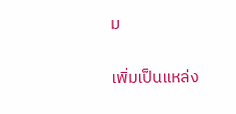ม

เพิ่มเป็นแหล่ง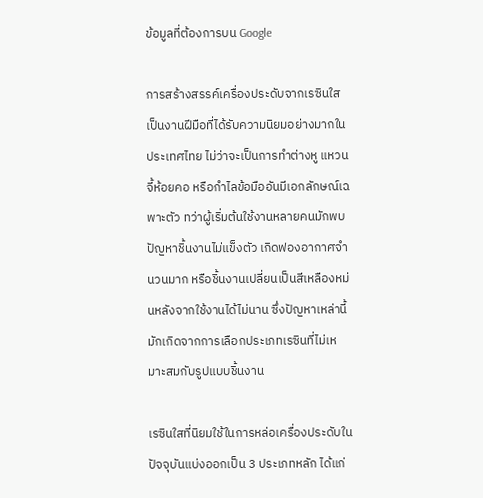ข้อมูลที่ต้องการบน Google

การสร้างสรรค์เครื่องประดับจากเรซินใสเป็นงานฝีมือที่ได้รับความนิยมอย่างมากในประเทศไทย ไม่ว่าจะเป็นการทำต่างหู แหวน จี้ห้อยคอ หรือกำไลข้อมืออันมีเอกลักษณ์เฉพาะตัว ทว่าผู้เริ่มต้นใช้งานหลายคนมักพบปัญหาชิ้นงานไม่แข็งตัว เกิดฟองอากาศจำนวนมาก หรือชิ้นงานเปลี่ยนเป็นสีเหลืองหม่นหลังจากใช้งานได้ไม่นาน ซึ่งปัญหาเหล่านี้มักเกิดจากการเลือกประเภทเรซินที่ไม่เหมาะสมกับรูปแบบชิ้นงาน

เรซินใสที่นิยมใช้ในการหล่อเครื่องประดับในปัจจุบันแบ่งออกเป็น 3 ประเภทหลัก ได้แก่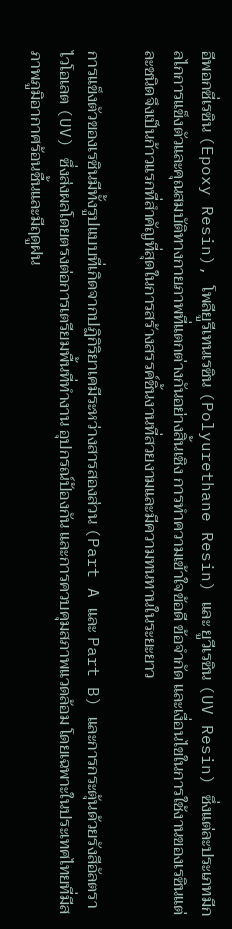อีพอกซี่เรซิน (Epoxy Resin), โพลียูรีเทนเรซิน (Polyurethane Resin) และ ยูวีเรซิน (UV Resin) ซึ่งแต่ละประเภทมีกลไกการแข็งตัวและคุณสมบัติทางกายภาพที่แตกต่างกันอย่างสิ้นเชิง การทำความเข้าใจข้อดี ข้อจำกัด และเงื่อนไขในการใช้งานของเรซินแต่ละชนิดจึงเป็นก้าวแรกที่สำคัญที่สุดในการสร้างสรรค์ชิ้นงานที่สวยงามและมีความทนทานในระยะยาว

การแข็งตัวของเรซินมีทั้งรูปแบบที่เกิดจากปฏิกิริยาเคมีระหว่างสารสองส่วน (Part A และ Part B) และการกระตุ้นด้วยรังสีอัลตราไวโอเลต (UV) ซึ่งส่งผลโดยตรงต่อการเตรียมพื้นที่ทำงาน อุปกรณ์ป้องกัน และการควบคุมสภาพแวดล้อม โดยเฉพาะในประเทศไทยที่มีสภาพภูมิอากาศร้อนชื้นและมีฤดูฝน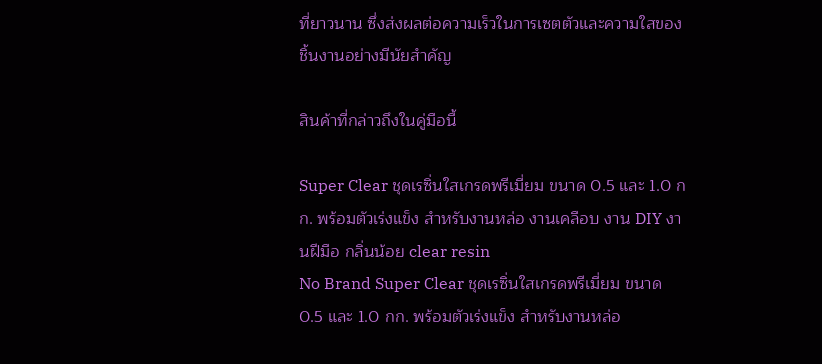ที่ยาวนาน ซึ่งส่งผลต่อความเร็วในการเซตตัวและความใสของชิ้นงานอย่างมีนัยสำคัญ

สินค้าที่กล่าวถึงในคู่มือนี้

Super Clear ชุดเรซิ่นใสเกรดพรีเมี่ยม ขนาด 0.5 และ 1.0 กก. พร้อมตัวเร่งแข็ง สำหรับงานหล่อ งานเคลือบ งาน DIY งานฝีมือ กลิ่นน้อย clear resin
No Brand Super Clear ชุดเรซิ่นใสเกรดพรีเมี่ยม ขนาด 0.5 และ 1.0 กก. พร้อมตัวเร่งแข็ง สำหรับงานหล่อ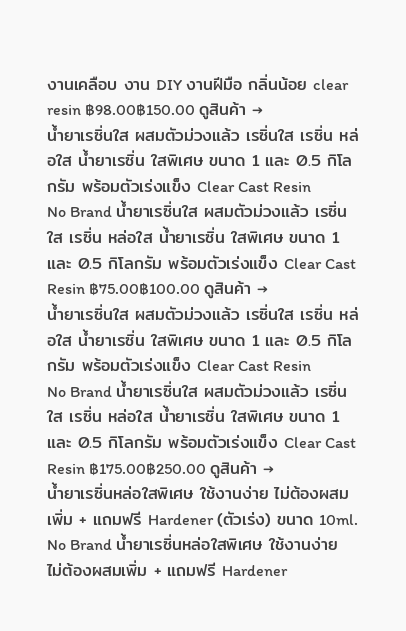งานเคลือบ งาน DIY งานฝีมือ กลิ่นน้อย clear resin ฿98.00฿150.00 ดูสินค้า →
น้ำยาเรซิ่นใส ผสมตัวม่วงแล้ว เรซิ่นใส เรซิ่น หล่อใส น้ำยาเรซิ่น ใสพิเศษ ขนาด 1 และ 0.5 กิโลกรัม พร้อมตัวเร่งแข็ง Clear Cast Resin
No Brand น้ำยาเรซิ่นใส ผสมตัวม่วงแล้ว เรซิ่นใส เรซิ่น หล่อใส น้ำยาเรซิ่น ใสพิเศษ ขนาด 1 และ 0.5 กิโลกรัม พร้อมตัวเร่งแข็ง Clear Cast Resin ฿75.00฿100.00 ดูสินค้า →
น้ำยาเรซิ่นใส ผสมตัวม่วงแล้ว เรซิ่นใส เรซิ่น หล่อใส น้ำยาเรซิ่น ใสพิเศษ ขนาด 1 และ 0.5 กิโลกรัม พร้อมตัวเร่งแข็ง Clear Cast Resin
No Brand น้ำยาเรซิ่นใส ผสมตัวม่วงแล้ว เรซิ่นใส เรซิ่น หล่อใส น้ำยาเรซิ่น ใสพิเศษ ขนาด 1 และ 0.5 กิโลกรัม พร้อมตัวเร่งแข็ง Clear Cast Resin ฿175.00฿250.00 ดูสินค้า →
น้ำยาเรซิ่นหล่อใสพิเศษ ใช้งานง่าย ไม่ต้องผสมเพิ่ม + แถมฟรี Hardener (ตัวเร่ง) ขนาด 10ml.
No Brand น้ำยาเรซิ่นหล่อใสพิเศษ ใช้งานง่าย ไม่ต้องผสมเพิ่ม + แถมฟรี Hardener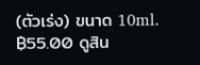(ตัวเร่ง) ขนาด 10ml. ฿55.00 ดูสิน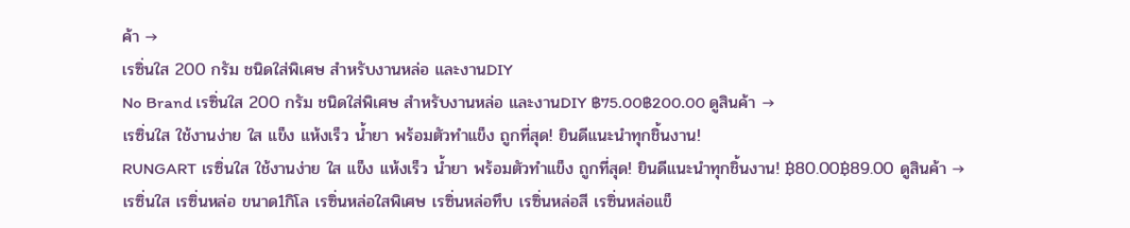ค้า →
เรซิ่นใส 200 กรัม ชนิดใส่พิเศษ สำหรับงานหล่อ และงานDIY
No Brand เรซิ่นใส 200 กรัม ชนิดใส่พิเศษ สำหรับงานหล่อ และงานDIY ฿75.00฿200.00 ดูสินค้า →
เรซิ่นใส ใช้งานง่าย ใส แข็ง แห้งเร็ว น้ำยา พร้อมตัวทำแข็ง ถูกที่สุด! ยินดีแนะนำทุกชิ้นงาน!
RUNGART เรซิ่นใส ใช้งานง่าย ใส แข็ง แห้งเร็ว น้ำยา พร้อมตัวทำแข็ง ถูกที่สุด! ยินดีแนะนำทุกชิ้นงาน! ฿80.00฿89.00 ดูสินค้า →
เรซิ่นใส เรซิ่นหล่อ ขนาด1กิโล เรซิ่นหล่อใสพิเศษ เรซิ่นหล่อทึบ เรซิ่นหล่อสี เรซิ่นหล่อแข็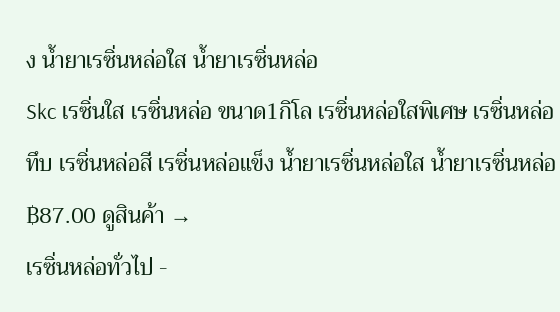ง น้ำยาเรซิ่นหล่อใส น้ำยาเรซิ่นหล่อ
Skc เรซิ่นใส เรซิ่นหล่อ ขนาด1กิโล เรซิ่นหล่อใสพิเศษ เรซิ่นหล่อทึบ เรซิ่นหล่อสี เรซิ่นหล่อแข็ง น้ำยาเรซิ่นหล่อใส น้ำยาเรซิ่นหล่อ ฿87.00 ดูสินค้า →
เรซิ่นหล่อทั่วไป -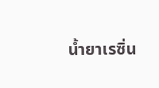น้ำยาเรซิ่น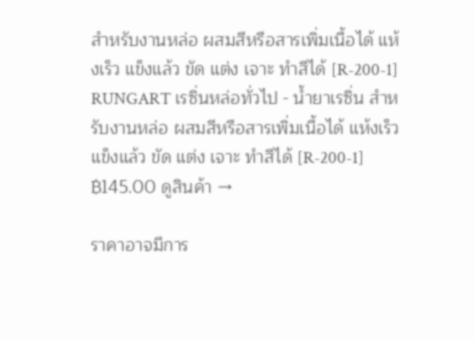สำหรับงานหล่อ ผสมสีหรือสารเพิ่มเนื้อได้ แห้งเร็ว แข็งแล้ว ขัด แต่ง เจาะ ทำสีได้ [R-200-1]
RUNGART เรซิ่นหล่อทั่วไป - น้ำยาเรซิ่น สำหรับงานหล่อ ผสมสีหรือสารเพิ่มเนื้อได้ แห้งเร็ว แข็งแล้ว ขัด แต่ง เจาะ ทำสีได้ [R-200-1] ฿145.00 ดูสินค้า →

ราคาอาจมีการ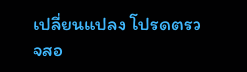เปลี่ยนแปลง โปรดตรวจสอ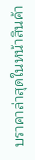บราคาล่าสุดในหน้าสินค้า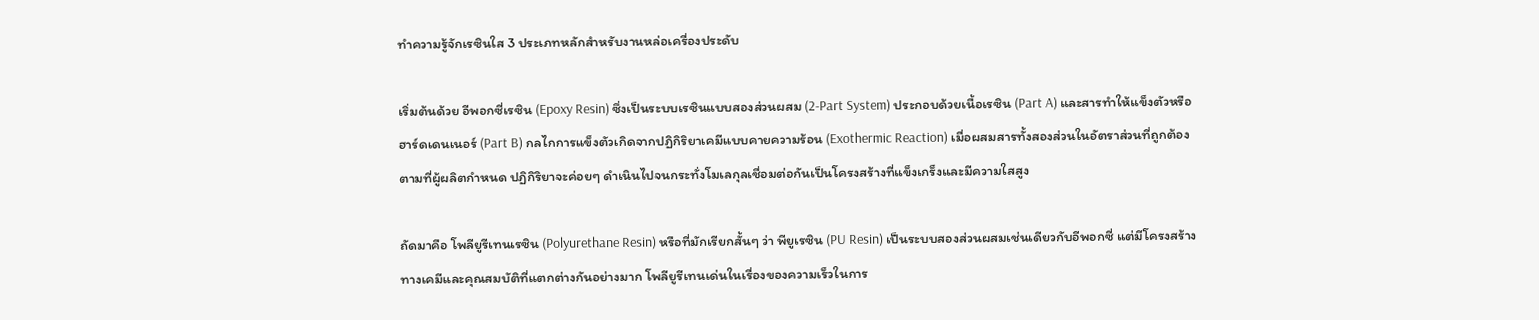ทำความรู้จักเรซินใส 3 ประเภทหลักสำหรับงานหล่อเครื่องประดับ

เริ่มต้นด้วย อีพอกซี่เรซิน (Epoxy Resin) ซึ่งเป็นระบบเรซินแบบสองส่วนผสม (2-Part System) ประกอบด้วยเนื้อเรซิน (Part A) และสารทำให้แข็งตัวหรือฮาร์ดเดนเนอร์ (Part B) กลไกการแข็งตัวเกิดจากปฏิกิริยาเคมีแบบคายความร้อน (Exothermic Reaction) เมื่อผสมสารทั้งสองส่วนในอัตราส่วนที่ถูกต้องตามที่ผู้ผลิตกำหนด ปฏิกิริยาจะค่อยๆ ดำเนินไปจนกระทั่งโมเลกุลเชื่อมต่อกันเป็นโครงสร้างที่แข็งเกร็งและมีความใสสูง

ถัดมาคือ โพลียูรีเทนเรซิน (Polyurethane Resin) หรือที่มักเรียกสั้นๆ ว่า พียูเรซิน (PU Resin) เป็นระบบสองส่วนผสมเช่นเดียวกับอีพอกซี่ แต่มีโครงสร้างทางเคมีและคุณสมบัติที่แตกต่างกันอย่างมาก โพลียูรีเทนเด่นในเรื่องของความเร็วในการ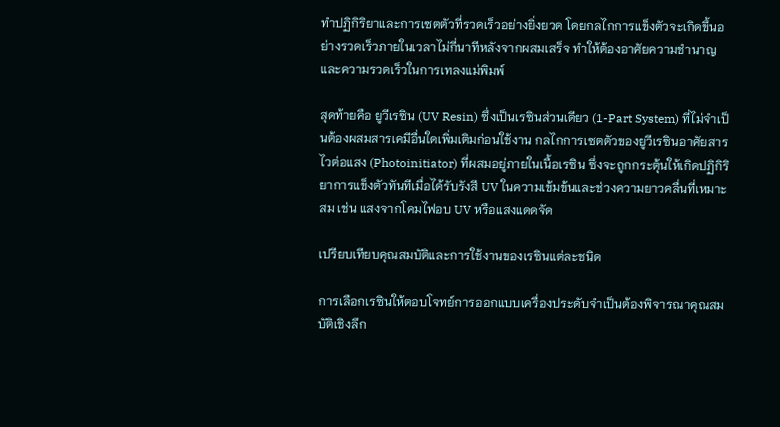ทำปฏิกิริยาและการเซตตัวที่รวดเร็วอย่างยิ่งยวด โดยกลไกการแข็งตัวจะเกิดขึ้นอย่างรวดเร็วภายในเวลาไม่กี่นาทีหลังจากผสมเสร็จ ทำให้ต้องอาศัยความชำนาญและความรวดเร็วในการเทลงแม่พิมพ์

สุดท้ายคือ ยูวีเรซิน (UV Resin) ซึ่งเป็นเรซินส่วนเดียว (1-Part System) ที่ไม่จำเป็นต้องผสมสารเคมีอื่นใดเพิ่มเติมก่อนใช้งาน กลไกการเซตตัวของยูวีเรซินอาศัยสารไวต่อแสง (Photoinitiator) ที่ผสมอยู่ภายในเนื้อเรซิน ซึ่งจะถูกกระตุ้นให้เกิดปฏิกิริยาการแข็งตัวทันทีเมื่อได้รับรังสี UV ในความเข้มข้นและช่วงความยาวคลื่นที่เหมาะสม เช่น แสงจากโคมไฟอบ UV หรือแสงแดดจัด

เปรียบเทียบคุณสมบัติและการใช้งานของเรซินแต่ละชนิด

การเลือกเรซินให้ตอบโจทย์การออกแบบเครื่องประดับจำเป็นต้องพิจารณาคุณสมบัติเชิงลึก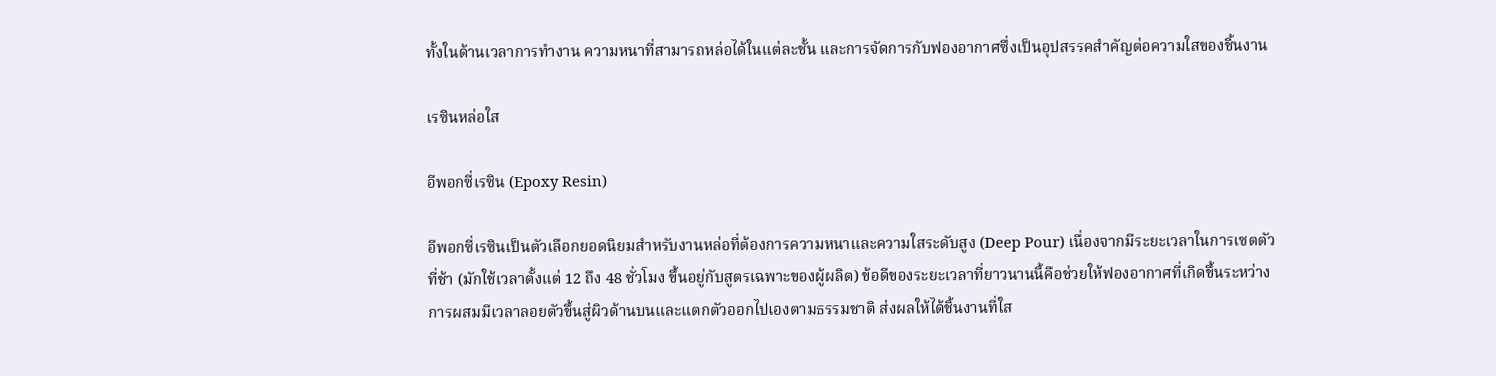ทั้งในด้านเวลาการทำงาน ความหนาที่สามารถหล่อได้ในแต่ละชั้น และการจัดการกับฟองอากาศซึ่งเป็นอุปสรรคสำคัญต่อความใสของชิ้นงาน

เรซินหล่อใส

อีพอกซี่เรซิน (Epoxy Resin)

อีพอกซี่เรซินเป็นตัวเลือกยอดนิยมสำหรับงานหล่อที่ต้องการความหนาและความใสระดับสูง (Deep Pour) เนื่องจากมีระยะเวลาในการเซตตัวที่ช้า (มักใช้เวลาตั้งแต่ 12 ถึง 48 ชั่วโมง ขึ้นอยู่กับสูตรเฉพาะของผู้ผลิต) ข้อดีของระยะเวลาที่ยาวนานนี้คือช่วยให้ฟองอากาศที่เกิดขึ้นระหว่างการผสมมีเวลาลอยตัวขึ้นสู่ผิวด้านบนและแตกตัวออกไปเองตามธรรมชาติ ส่งผลให้ได้ชิ้นงานที่ใส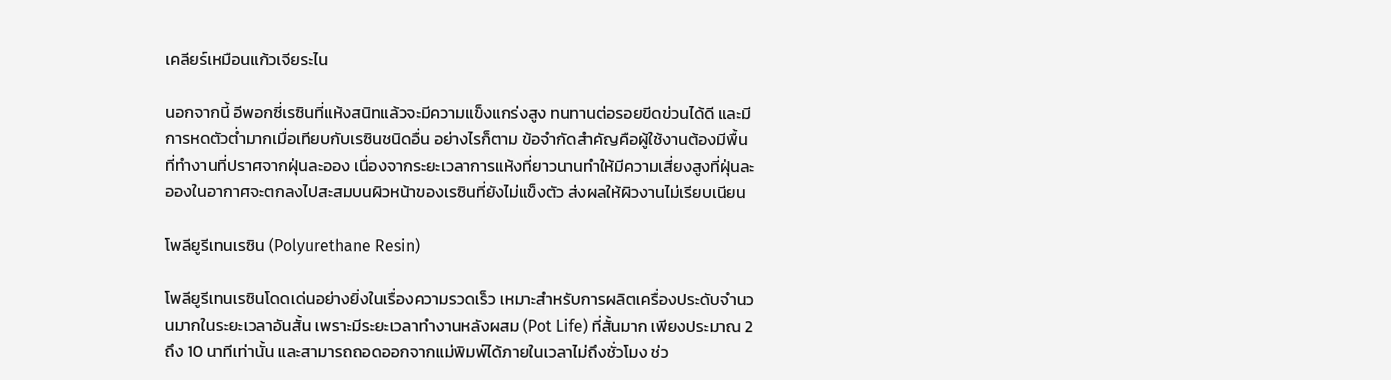เคลียร์เหมือนแก้วเจียระไน

นอกจากนี้ อีพอกซี่เรซินที่แห้งสนิทแล้วจะมีความแข็งแกร่งสูง ทนทานต่อรอยขีดข่วนได้ดี และมีการหดตัวต่ำมากเมื่อเทียบกับเรซินชนิดอื่น อย่างไรก็ตาม ข้อจำกัดสำคัญคือผู้ใช้งานต้องมีพื้นที่ทำงานที่ปราศจากฝุ่นละออง เนื่องจากระยะเวลาการแห้งที่ยาวนานทำให้มีความเสี่ยงสูงที่ฝุ่นละอองในอากาศจะตกลงไปสะสมบนผิวหน้าของเรซินที่ยังไม่แข็งตัว ส่งผลให้ผิวงานไม่เรียบเนียน

โพลียูรีเทนเรซิน (Polyurethane Resin)

โพลียูรีเทนเรซินโดดเด่นอย่างยิ่งในเรื่องความรวดเร็ว เหมาะสำหรับการผลิตเครื่องประดับจำนวนมากในระยะเวลาอันสั้น เพราะมีระยะเวลาทำงานหลังผสม (Pot Life) ที่สั้นมาก เพียงประมาณ 2 ถึง 10 นาทีเท่านั้น และสามารถถอดออกจากแม่พิมพ์ได้ภายในเวลาไม่ถึงชั่วโมง ช่ว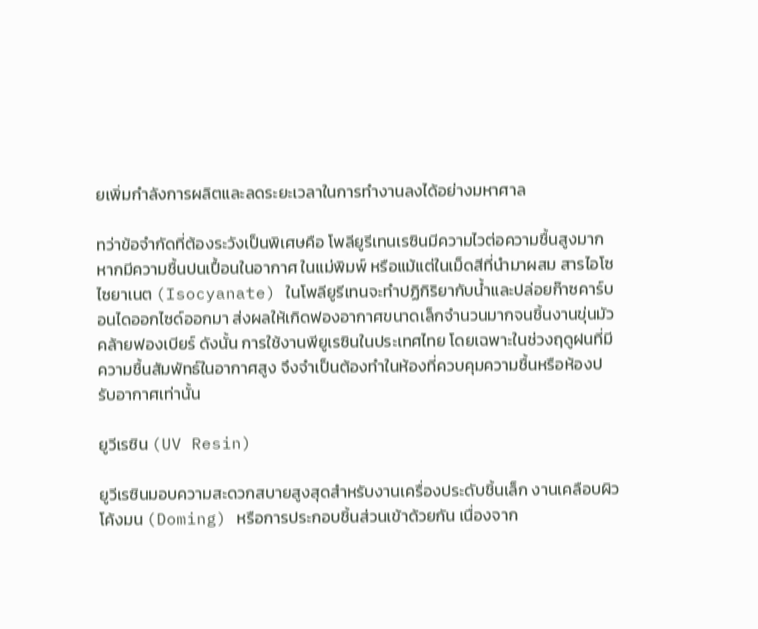ยเพิ่มกำลังการผลิตและลดระยะเวลาในการทำงานลงได้อย่างมหาศาล

ทว่าข้อจำกัดที่ต้องระวังเป็นพิเศษคือ โพลียูรีเทนเรซินมีความไวต่อความชื้นสูงมาก หากมีความชื้นปนเปื้อนในอากาศ ในแม่พิมพ์ หรือแม้แต่ในเม็ดสีที่นำมาผสม สารไอโซไซยาเนต (Isocyanate) ในโพลียูรีเทนจะทำปฏิกิริยากับน้ำและปล่อยก๊าซคาร์บอนไดออกไซด์ออกมา ส่งผลให้เกิดฟองอากาศขนาดเล็กจำนวนมากจนชิ้นงานขุ่นมัวคล้ายฟองเบียร์ ดังนั้น การใช้งานพียูเรซินในประเทศไทย โดยเฉพาะในช่วงฤดูฝนที่มีความชื้นสัมพัทธ์ในอากาศสูง จึงจำเป็นต้องทำในห้องที่ควบคุมความชื้นหรือห้องปรับอากาศเท่านั้น

ยูวีเรซิน (UV Resin)

ยูวีเรซินมอบความสะดวกสบายสูงสุดสำหรับงานเครื่องประดับชิ้นเล็ก งานเคลือบผิวโค้งมน (Doming) หรือการประกอบชิ้นส่วนเข้าด้วยกัน เนื่องจาก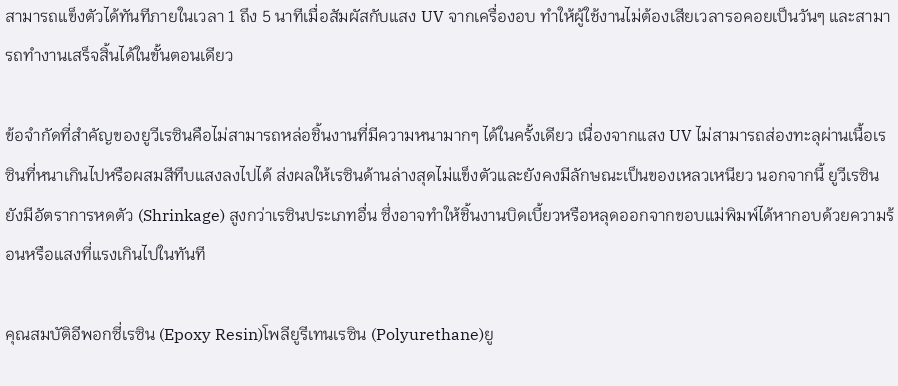สามารถแข็งตัวได้ทันทีภายในเวลา 1 ถึง 5 นาทีเมื่อสัมผัสกับแสง UV จากเครื่องอบ ทำให้ผู้ใช้งานไม่ต้องเสียเวลารอคอยเป็นวันๆ และสามารถทำงานเสร็จสิ้นได้ในขั้นตอนเดียว

ข้อจำกัดที่สำคัญของยูวีเรซินคือไม่สามารถหล่อชิ้นงานที่มีความหนามากๆ ได้ในครั้งเดียว เนื่องจากแสง UV ไม่สามารถส่องทะลุผ่านเนื้อเรซินที่หนาเกินไปหรือผสมสีทึบแสงลงไปได้ ส่งผลให้เรซินด้านล่างสุดไม่แข็งตัวและยังคงมีลักษณะเป็นของเหลวเหนียว นอกจากนี้ ยูวีเรซินยังมีอัตราการหดตัว (Shrinkage) สูงกว่าเรซินประเภทอื่น ซึ่งอาจทำให้ชิ้นงานบิดเบี้ยวหรือหลุดออกจากขอบแม่พิมพ์ได้หากอบด้วยความร้อนหรือแสงที่แรงเกินไปในทันที

คุณสมบัติอีพอกซี่เรซิน (Epoxy Resin)โพลียูรีเทนเรซิน (Polyurethane)ยู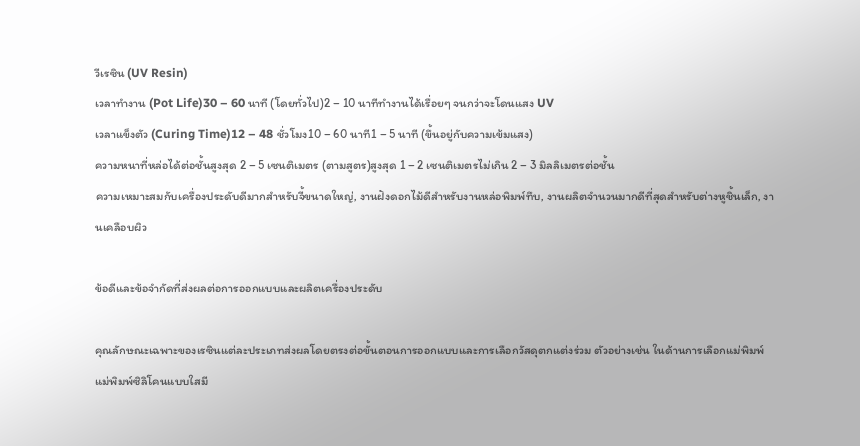วีเรซิน (UV Resin)
เวลาทำงาน (Pot Life)30 – 60 นาที (โดยทั่วไป)2 – 10 นาทีทำงานได้เรื่อยๆ จนกว่าจะโดนแสง UV
เวลาแข็งตัว (Curing Time)12 – 48 ชั่วโมง10 – 60 นาที1 – 5 นาที (ขึ้นอยู่กับความเข้มแสง)
ความหนาที่หล่อได้ต่อชั้นสูงสุด 2 – 5 เซนติเมตร (ตามสูตร)สูงสุด 1 – 2 เซนติเมตรไม่เกิน 2 – 3 มิลลิเมตรต่อชั้น
ความเหมาะสมกับเครื่องประดับดีมากสำหรับจี้ขนาดใหญ่, งานฝังดอกไม้ดีสำหรับงานหล่อพิมพ์ทึบ, งานผลิตจำนวนมากดีที่สุดสำหรับต่างหูชิ้นเล็ก, งานเคลือบผิว

ข้อดีและข้อจำกัดที่ส่งผลต่อการออกแบบและผลิตเครื่องประดับ

คุณลักษณะเฉพาะของเรซินแต่ละประเภทส่งผลโดยตรงต่อขั้นตอนการออกแบบและการเลือกวัสดุตกแต่งร่วม ตัวอย่างเช่น ในด้านการเลือกแม่พิมพ์ แม่พิมพ์ซิลิโคนแบบใสมี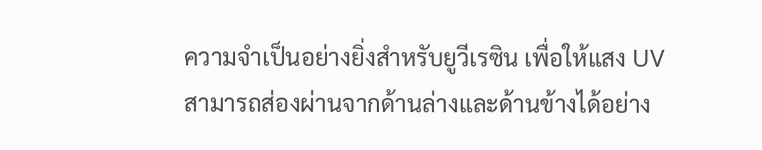ความจำเป็นอย่างยิ่งสำหรับยูวีเรซิน เพื่อให้แสง UV สามารถส่องผ่านจากด้านล่างและด้านข้างได้อย่าง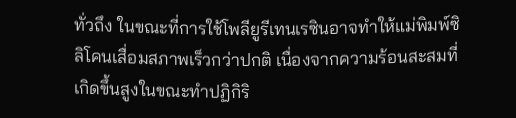ทั่วถึง ในขณะที่การใช้โพลียูรีเทนเรซินอาจทำให้แม่พิมพ์ซิลิโคนเสื่อมสภาพเร็วกว่าปกติ เนื่องจากความร้อนสะสมที่เกิดขึ้นสูงในขณะทำปฏิกิริ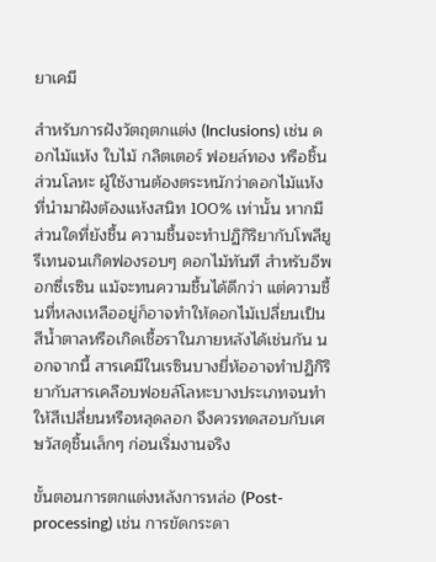ยาเคมี

สำหรับการฝังวัตถุตกแต่ง (Inclusions) เช่น ดอกไม้แห้ง ใบไม้ กลิตเตอร์ ฟอยล์ทอง หรือชิ้นส่วนโลหะ ผู้ใช้งานต้องตระหนักว่าดอกไม้แห้งที่นำมาฝังต้องแห้งสนิท 100% เท่านั้น หากมีส่วนใดที่ยังชื้น ความชื้นจะทำปฏิกิริยากับโพลียูรีเทนจนเกิดฟองรอบๆ ดอกไม้ทันที สำหรับอีพอกซี่เรซิน แม้จะทนความชื้นได้ดีกว่า แต่ความชื้นที่หลงเหลืออยู่ก็อาจทำให้ดอกไม้เปลี่ยนเป็นสีน้ำตาลหรือเกิดเชื้อราในภายหลังได้เช่นกัน นอกจากนี้ สารเคมีในเรซินบางยี่ห้ออาจทำปฏิกิริยากับสารเคลือบฟอยล์โลหะบางประเภทจนทำให้สีเปลี่ยนหรือหลุดลอก จึงควรทดสอบกับเศษวัสดุชิ้นเล็กๆ ก่อนเริ่มงานจริง

ขั้นตอนการตกแต่งหลังการหล่อ (Post-processing) เช่น การขัดกระดา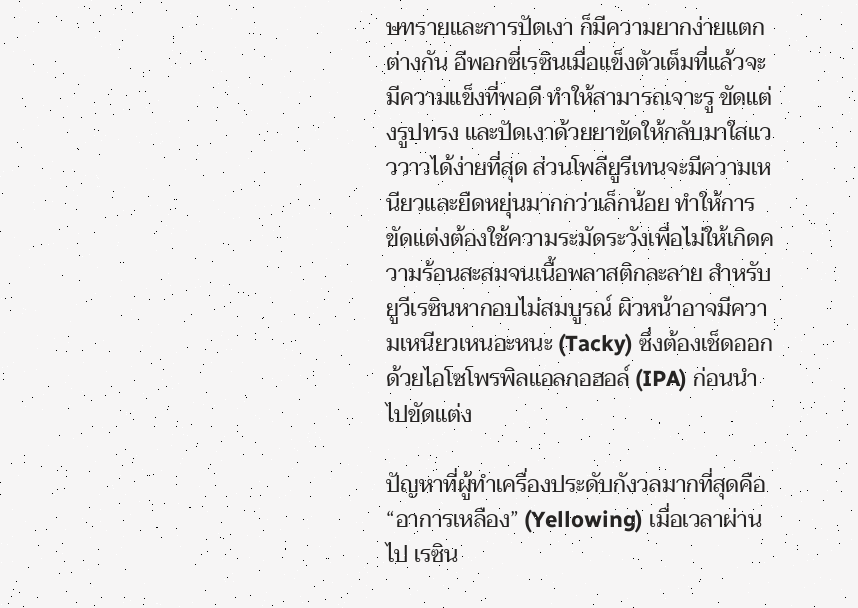ษทรายและการปัดเงา ก็มีความยากง่ายแตกต่างกัน อีพอกซี่เรซินเมื่อแข็งตัวเต็มที่แล้วจะมีความแข็งที่พอดี ทำให้สามารถเจาะรู ขัดแต่งรูปทรง และปัดเงาด้วยยาขัดให้กลับมาใสแวววาวได้ง่ายที่สุด ส่วนโพลียูรีเทนจะมีความเหนียวและยืดหยุ่นมากกว่าเล็กน้อย ทำให้การขัดแต่งต้องใช้ความระมัดระวังเพื่อไม่ให้เกิดความร้อนสะสมจนเนื้อพลาสติกละลาย สำหรับยูวีเรซินหากอบไม่สมบูรณ์ ผิวหน้าอาจมีความเหนียวเหนอะหนะ (Tacky) ซึ่งต้องเช็ดออกด้วยไอโซโพรพิลแอลกอฮอล์ (IPA) ก่อนนำไปขัดแต่ง

ปัญหาที่ผู้ทำเครื่องประดับกังวลมากที่สุดคือ “อาการเหลือง” (Yellowing) เมื่อเวลาผ่านไป เรซิน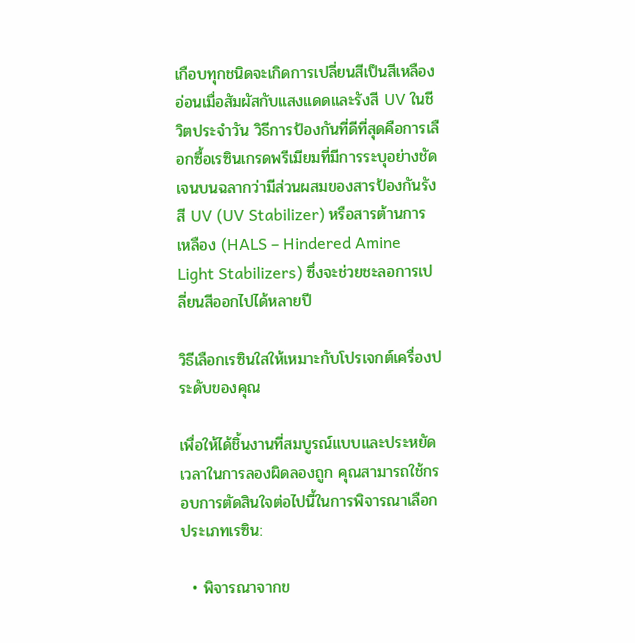เกือบทุกชนิดจะเกิดการเปลี่ยนสีเป็นสีเหลืองอ่อนเมื่อสัมผัสกับแสงแดดและรังสี UV ในชีวิตประจำวัน วิธีการป้องกันที่ดีที่สุดคือการเลือกซื้อเรซินเกรดพรีเมียมที่มีการระบุอย่างชัดเจนบนฉลากว่ามีส่วนผสมของสารป้องกันรังสี UV (UV Stabilizer) หรือสารต้านการเหลือง (HALS – Hindered Amine Light Stabilizers) ซึ่งจะช่วยชะลอการเปลี่ยนสีออกไปได้หลายปี

วิธีเลือกเรซินใสให้เหมาะกับโปรเจกต์เครื่องประดับของคุณ

เพื่อให้ได้ชิ้นงานที่สมบูรณ์แบบและประหยัดเวลาในการลองผิดลองถูก คุณสามารถใช้กรอบการตัดสินใจต่อไปนี้ในการพิจารณาเลือกประเภทเรซิน:

  • พิจารณาจากข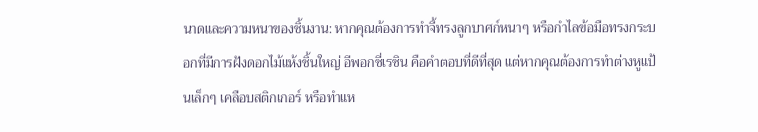นาดและความหนาของชิ้นงาน: หากคุณต้องการทำจี้ทรงลูกบาศก์หนาๆ หรือกำไลข้อมือทรงกระบอกที่มีการฝังดอกไม้แห้งชิ้นใหญ่ อีพอกซี่เรซิน คือคำตอบที่ดีที่สุด แต่หากคุณต้องการทำต่างหูแป้นเล็กๆ เคลือบสติกเกอร์ หรือทำแห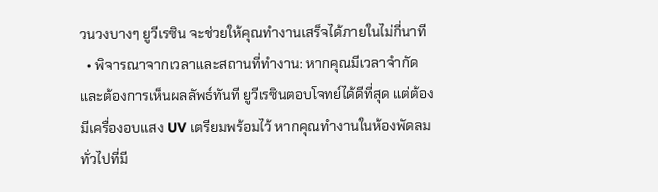วนวงบางๆ ยูวีเรซิน จะช่วยให้คุณทำงานเสร็จได้ภายในไม่กี่นาที
  • พิจารณาจากเวลาและสถานที่ทำงาน: หากคุณมีเวลาจำกัดและต้องการเห็นผลลัพธ์ทันที ยูวีเรซินตอบโจทย์ได้ดีที่สุด แต่ต้องมีเครื่องอบแสง UV เตรียมพร้อมไว้ หากคุณทำงานในห้องพัดลมทั่วไปที่มี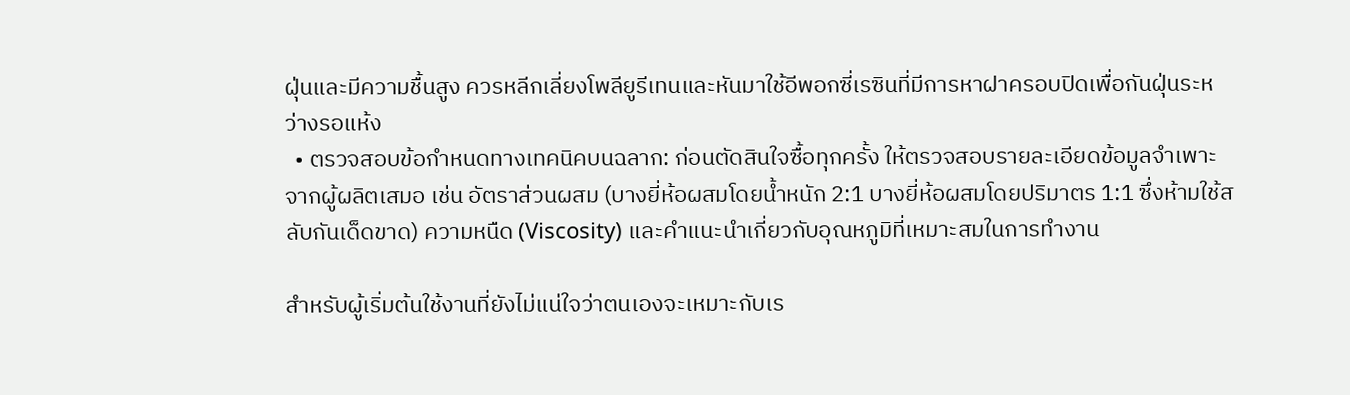ฝุ่นและมีความชื้นสูง ควรหลีกเลี่ยงโพลียูรีเทนและหันมาใช้อีพอกซี่เรซินที่มีการหาฝาครอบปิดเพื่อกันฝุ่นระหว่างรอแห้ง
  • ตรวจสอบข้อกำหนดทางเทคนิคบนฉลาก: ก่อนตัดสินใจซื้อทุกครั้ง ให้ตรวจสอบรายละเอียดข้อมูลจำเพาะจากผู้ผลิตเสมอ เช่น อัตราส่วนผสม (บางยี่ห้อผสมโดยน้ำหนัก 2:1 บางยี่ห้อผสมโดยปริมาตร 1:1 ซึ่งห้ามใช้สลับกันเด็ดขาด) ความหนืด (Viscosity) และคำแนะนำเกี่ยวกับอุณหภูมิที่เหมาะสมในการทำงาน

สำหรับผู้เริ่มต้นใช้งานที่ยังไม่แน่ใจว่าตนเองจะเหมาะกับเร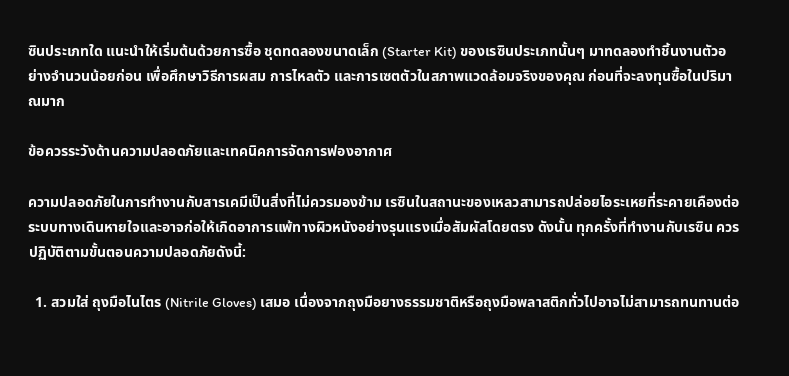ซินประเภทใด แนะนำให้เริ่มต้นด้วยการซื้อ ชุดทดลองขนาดเล็ก (Starter Kit) ของเรซินประเภทนั้นๆ มาทดลองทำชิ้นงานตัวอย่างจำนวนน้อยก่อน เพื่อศึกษาวิธีการผสม การไหลตัว และการเซตตัวในสภาพแวดล้อมจริงของคุณ ก่อนที่จะลงทุนซื้อในปริมาณมาก

ข้อควรระวังด้านความปลอดภัยและเทคนิคการจัดการฟองอากาศ

ความปลอดภัยในการทำงานกับสารเคมีเป็นสิ่งที่ไม่ควรมองข้าม เรซินในสถานะของเหลวสามารถปล่อยไอระเหยที่ระคายเคืองต่อระบบทางเดินหายใจและอาจก่อให้เกิดอาการแพ้ทางผิวหนังอย่างรุนแรงเมื่อสัมผัสโดยตรง ดังนั้น ทุกครั้งที่ทำงานกับเรซิน ควรปฏิบัติตามขั้นตอนความปลอดภัยดังนี้:

  1. สวมใส่ ถุงมือไนไตร (Nitrile Gloves) เสมอ เนื่องจากถุงมือยางธรรมชาติหรือถุงมือพลาสติกทั่วไปอาจไม่สามารถทนทานต่อ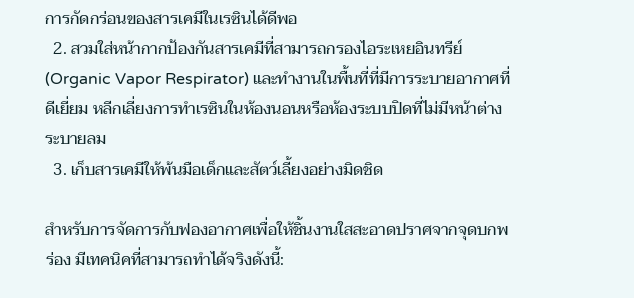การกัดกร่อนของสารเคมีในเรซินได้ดีพอ
  2. สวมใส่หน้ากากป้องกันสารเคมีที่สามารถกรองไอระเหยอินทรีย์ (Organic Vapor Respirator) และทำงานในพื้นที่ที่มีการระบายอากาศที่ดีเยี่ยม หลีกเลี่ยงการทำเรซินในห้องนอนหรือห้องระบบปิดที่ไม่มีหน้าต่างระบายลม
  3. เก็บสารเคมีให้พ้นมือเด็กและสัตว์เลี้ยงอย่างมิดชิด

สำหรับการจัดการกับฟองอากาศเพื่อให้ชิ้นงานใสสะอาดปราศจากจุดบกพร่อง มีเทคนิคที่สามารถทำได้จริงดังนี้: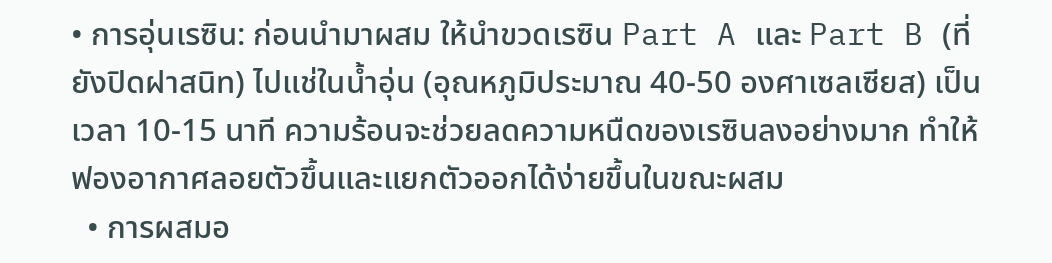• การอุ่นเรซิน: ก่อนนำมาผสม ให้นำขวดเรซิน Part A และ Part B (ที่ยังปิดฝาสนิท) ไปแช่ในน้ำอุ่น (อุณหภูมิประมาณ 40-50 องศาเซลเซียส) เป็นเวลา 10-15 นาที ความร้อนจะช่วยลดความหนืดของเรซินลงอย่างมาก ทำให้ฟองอากาศลอยตัวขึ้นและแยกตัวออกได้ง่ายขึ้นในขณะผสม
  • การผสมอ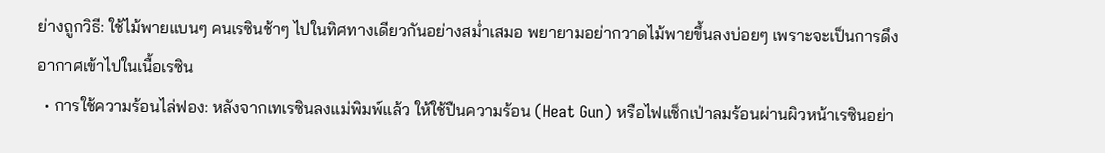ย่างถูกวิธี: ใช้ไม้พายแบนๆ คนเรซินช้าๆ ไปในทิศทางเดียวกันอย่างสม่ำเสมอ พยายามอย่ากวาดไม้พายขึ้นลงบ่อยๆ เพราะจะเป็นการดึงอากาศเข้าไปในเนื้อเรซิน
  • การใช้ความร้อนไล่ฟอง: หลังจากเทเรซินลงแม่พิมพ์แล้ว ให้ใช้ปืนความร้อน (Heat Gun) หรือไฟแช็กเป่าลมร้อนผ่านผิวหน้าเรซินอย่า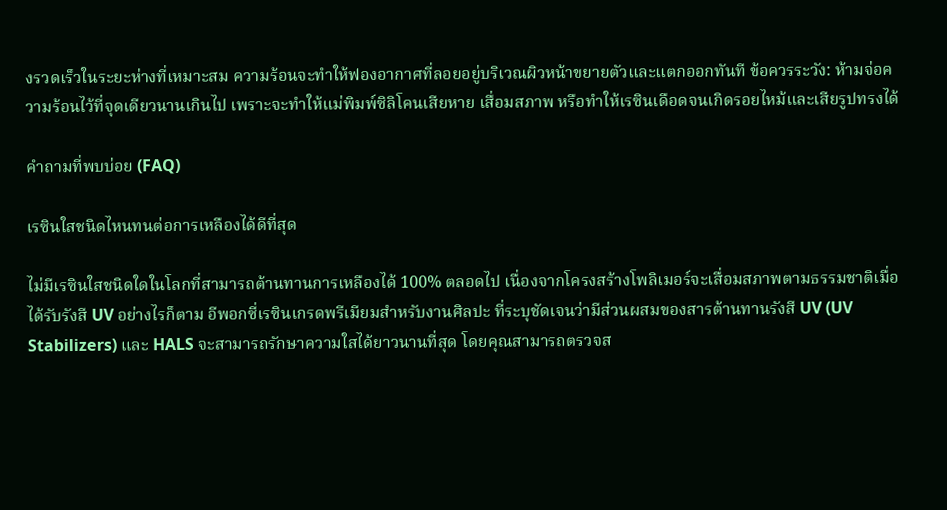งรวดเร็วในระยะห่างที่เหมาะสม ความร้อนจะทำให้ฟองอากาศที่ลอยอยู่บริเวณผิวหน้าขยายตัวและแตกออกทันที ข้อควรระวัง: ห้ามจ่อความร้อนไว้ที่จุดเดียวนานเกินไป เพราะจะทำให้แม่พิมพ์ซิลิโคนเสียหาย เสื่อมสภาพ หรือทำให้เรซินเดือดจนเกิดรอยไหม้และเสียรูปทรงได้

คำถามที่พบบ่อย (FAQ)

เรซินใสชนิดไหนทนต่อการเหลืองได้ดีที่สุด

ไม่มีเรซินใสชนิดใดในโลกที่สามารถต้านทานการเหลืองได้ 100% ตลอดไป เนื่องจากโครงสร้างโพลิเมอร์จะเสื่อมสภาพตามธรรมชาติเมื่อได้รับรังสี UV อย่างไรก็ตาม อีพอกซี่เรซินเกรดพรีเมียมสำหรับงานศิลปะ ที่ระบุชัดเจนว่ามีส่วนผสมของสารต้านทานรังสี UV (UV Stabilizers) และ HALS จะสามารถรักษาความใสได้ยาวนานที่สุด โดยคุณสามารถตรวจส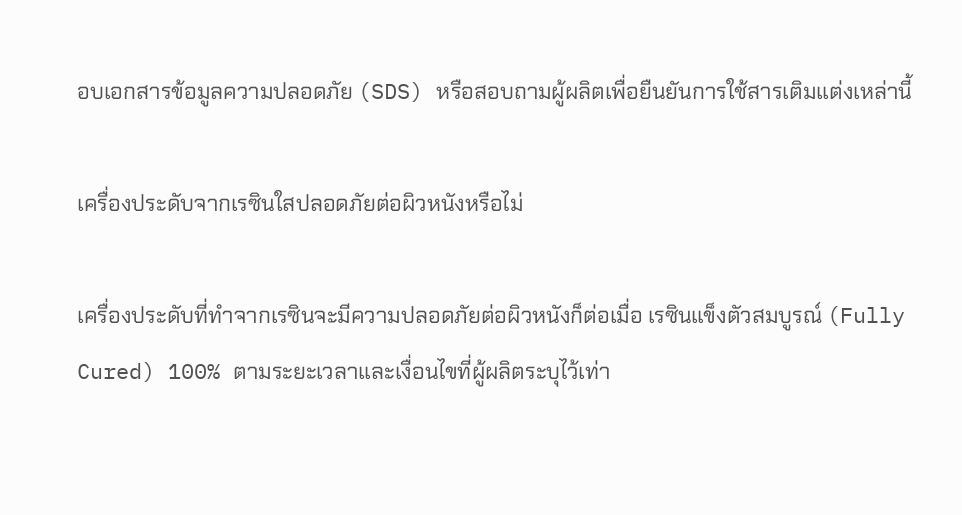อบเอกสารข้อมูลความปลอดภัย (SDS) หรือสอบถามผู้ผลิตเพื่อยืนยันการใช้สารเติมแต่งเหล่านี้

เครื่องประดับจากเรซินใสปลอดภัยต่อผิวหนังหรือไม่

เครื่องประดับที่ทำจากเรซินจะมีความปลอดภัยต่อผิวหนังก็ต่อเมื่อ เรซินแข็งตัวสมบูรณ์ (Fully Cured) 100% ตามระยะเวลาและเงื่อนไขที่ผู้ผลิตระบุไว้เท่า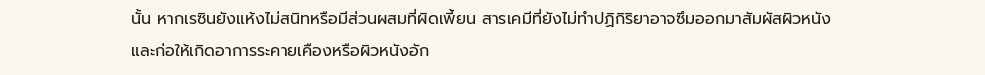นั้น หากเรซินยังแห้งไม่สนิทหรือมีส่วนผสมที่ผิดเพี้ยน สารเคมีที่ยังไม่ทำปฏิกิริยาอาจซึมออกมาสัมผัสผิวหนังและก่อให้เกิดอาการระคายเคืองหรือผิวหนังอัก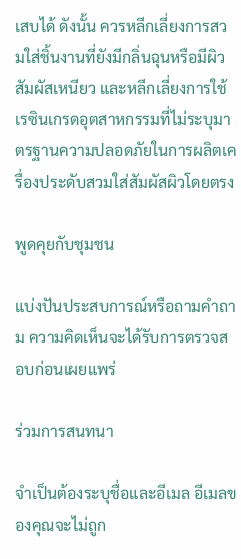เสบได้ ดังนั้น ควรหลีกเลี่ยงการสวมใส่ชิ้นงานที่ยังมีกลิ่นฉุนหรือมีผิวสัมผัสเหนียว และหลีกเลี่ยงการใช้เรซินเกรดอุตสาหกรรมที่ไม่ระบุมาตรฐานความปลอดภัยในการผลิตเครื่องประดับสวมใส่สัมผัสผิวโดยตรง

พูดคุยกับชุมชน

แบ่งปันประสบการณ์หรือถามคำถาม ความคิดเห็นจะได้รับการตรวจสอบก่อนเผยแพร่

ร่วมการสนทนา

จำเป็นต้องระบุชื่อและอีเมล อีเมลของคุณจะไม่ถูก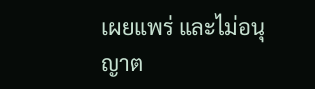เผยแพร่ และไม่อนุญาต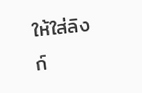ให้ใส่ลิงก์